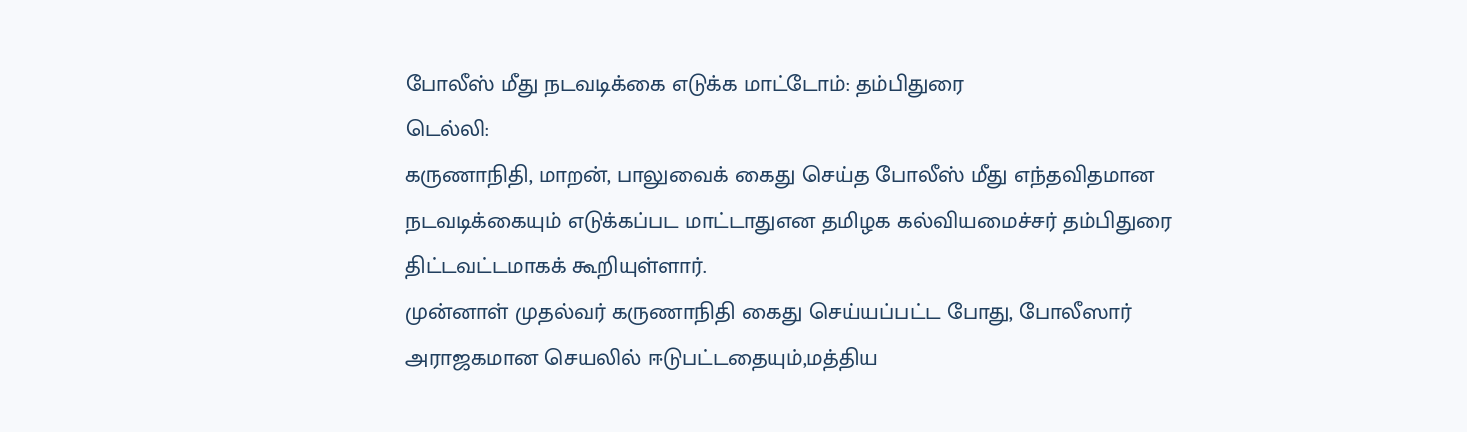போலீஸ் மீது நடவடிக்கை எடுக்க மாட்டோம்: தம்பிதுரை
டெல்லி:
கருணாநிதி, மாறன், பாலுவைக் கைது செய்த போலீஸ் மீது எந்தவிதமான நடவடிக்கையும் எடுக்கப்பட மாட்டாதுஎன தமிழக கல்வியமைச்சர் தம்பிதுரை திட்டவட்டமாகக் கூறியுள்ளார்.
முன்னாள் முதல்வர் கருணாநிதி கைது செய்யப்பட்ட போது, போலீஸார் அராஜகமான செயலில் ஈடுபட்டதையும்,மத்திய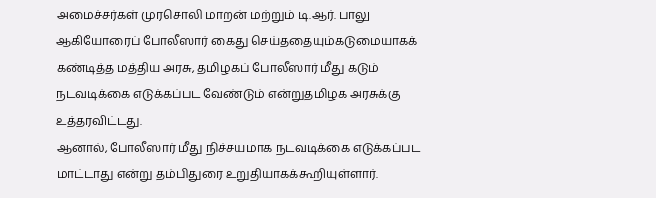அமைச்சர்கள் முரசொலி மாறன் மற்றும் டி.ஆர். பாலு ஆகியோரைப் போலீஸார் கைது செய்ததையும்கடுமையாகக் கண்டித்த மத்திய அரசு, தமிழகப் போலீஸார் மீது கடும் நடவடிக்கை எடுக்கப்பட வேண்டும் என்றுதமிழக அரசுக்கு உத்தரவிட்டது.
ஆனால், போலீஸார் மீது நிச்சயமாக நடவடிக்கை எடுக்கப்பட மாட்டாது என்று தம்பிதுரை உறுதியாகக்கூறியுள்ளார்.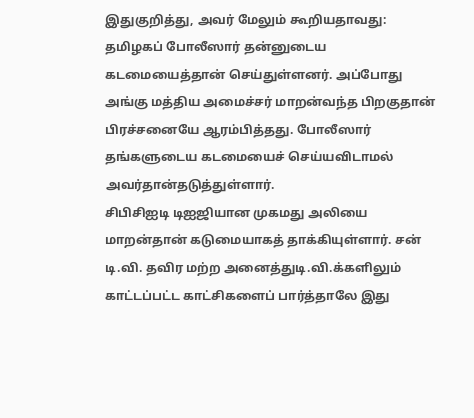இதுகுறித்து, அவர் மேலும் கூறியதாவது:
தமிழகப் போலீஸார் தன்னுடைய கடமையைத்தான் செய்துள்ளனர். அப்போது அங்கு மத்திய அமைச்சர் மாறன்வந்த பிறகுதான் பிரச்சனையே ஆரம்பித்தது. போலீஸார் தங்களுடைய கடமையைச் செய்யவிடாமல் அவர்தான்தடுத்துள்ளார்.
சிபிசிஐடி டிஐஜியான முகமது அலியை மாறன்தான் கடுமையாகத் தாக்கியுள்ளார். சன் டி.வி. தவிர மற்ற அனைத்துடி.வி.க்களிலும் காட்டப்பட்ட காட்சிகளைப் பார்த்தாலே இது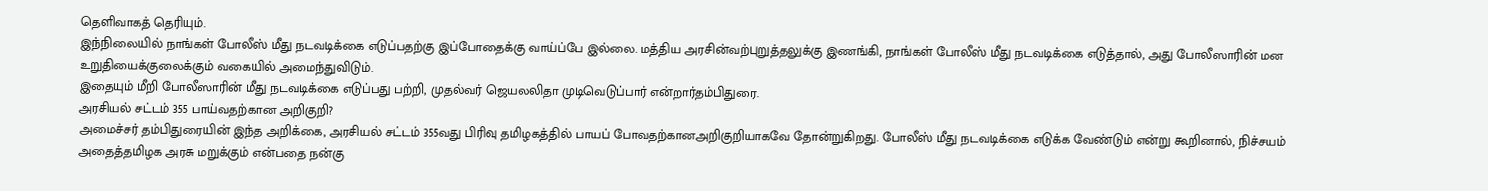தெளிவாகத் தெரியும்.
இந்நிலையில் நாங்கள் போலீஸ் மீது நடவடிக்கை எடுப்பதற்கு இப்போதைக்கு வாய்ப்பே இல்லை. மத்திய அரசின்வற்புறுத்தலுக்கு இணங்கி, நாங்கள் போலீஸ் மீது நடவடிக்கை எடுத்தால், அது போலீஸாரின் மன உறுதியைக்குலைக்கும் வகையில் அமைந்துவிடும்.
இதையும் மீறி போலீஸாரின் மீது நடவடிக்கை எடுப்பது பற்றி, முதல்வர் ஜெயலலிதா முடிவெடுப்பார் என்றார்தம்பிதுரை.
அரசியல் சட்டம் 355 பாய்வதற்கான அறிகுறி?
அமைச்சர் தம்பிதுரையின் இந்த அறிக்கை, அரசியல் சட்டம் 355வது பிரிவு தமிழகத்தில் பாயப் போவதற்கானஅறிகுறியாகவே தோன்றுகிறது. போலீஸ் மீது நடவடிக்கை எடுக்க வேண்டும் என்று கூறினால், நிச்சயம் அதைத்தமிழக அரசு மறுக்கும் என்பதை நன்கு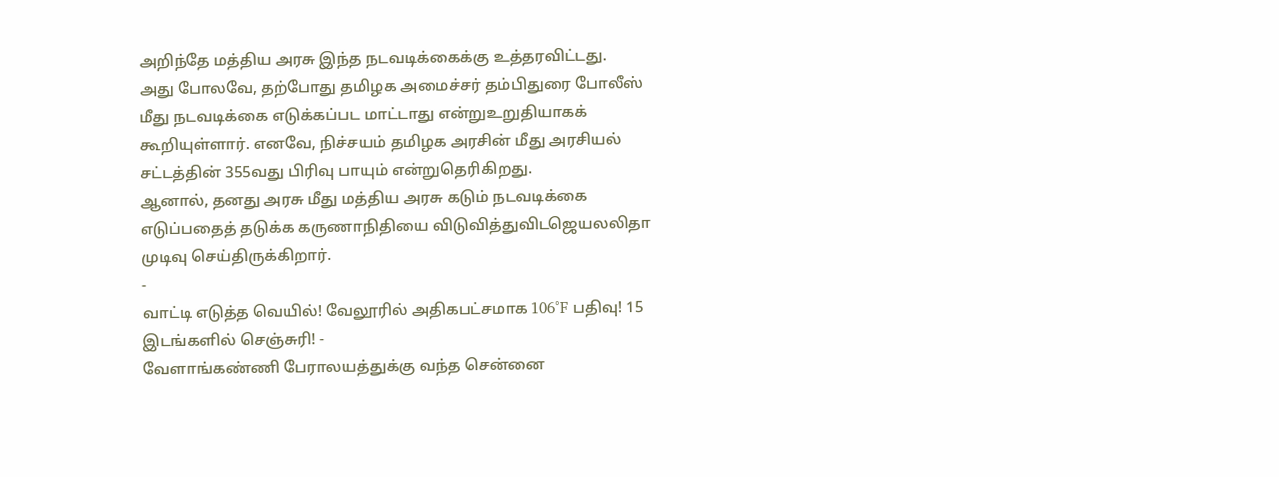அறிந்தே மத்திய அரசு இந்த நடவடிக்கைக்கு உத்தரவிட்டது.
அது போலவே, தற்போது தமிழக அமைச்சர் தம்பிதுரை போலீஸ் மீது நடவடிக்கை எடுக்கப்பட மாட்டாது என்றுஉறுதியாகக் கூறியுள்ளார். எனவே, நிச்சயம் தமிழக அரசின் மீது அரசியல் சட்டத்தின் 355வது பிரிவு பாயும் என்றுதெரிகிறது.
ஆனால், தனது அரசு மீது மத்திய அரசு கடும் நடவடிக்கை எடுப்பதைத் தடுக்க கருணாநிதியை விடுவித்துவிடஜெயலலிதா முடிவு செய்திருக்கிறார்.
-
வாட்டி எடுத்த வெயில்! வேலூரில் அதிகபட்சமாக 106°F பதிவு! 15 இடங்களில் செஞ்சுரி! -
வேளாங்கண்ணி பேராலயத்துக்கு வந்த சென்னை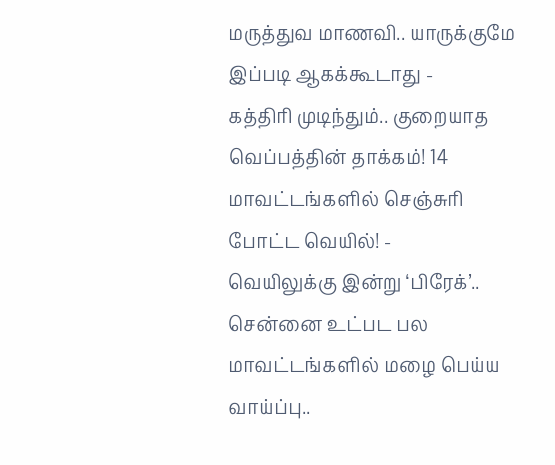மருத்துவ மாணவி.. யாருக்குமே இப்படி ஆகக்கூடாது -
கத்திரி முடிந்தும்.. குறையாத வெப்பத்தின் தாக்கம்! 14 மாவட்டங்களில் செஞ்சுரி போட்ட வெயில்! -
வெயிலுக்கு இன்று ‘பிரேக்’.. சென்னை உட்பட பல மாவட்டங்களில் மழை பெய்ய வாய்ப்பு..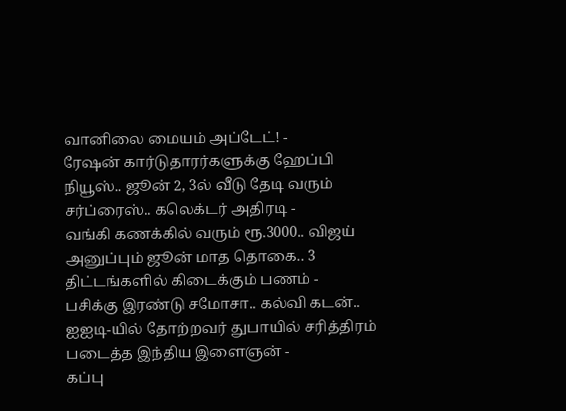வானிலை மையம் அப்டேட்! -
ரேஷன் கார்டுதாரர்களுக்கு ஹேப்பி நியூஸ்.. ஜூன் 2, 3ல் வீடு தேடி வரும் சர்ப்ரைஸ்.. கலெக்டர் அதிரடி -
வங்கி கணக்கில் வரும் ரூ.3000.. விஜய் அனுப்பும் ஜூன் மாத தொகை.. 3 திட்டங்களில் கிடைக்கும் பணம் -
பசிக்கு இரண்டு சமோசா.. கல்வி கடன்.. ஐஐடி-யில் தோற்றவர் துபாயில் சரித்திரம் படைத்த இந்திய இளைஞன் -
கப்பு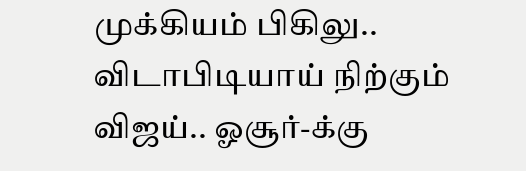முக்கியம் பிகிலு.. விடாபிடியாய் நிற்கும் விஜய்.. ஓசூர்-க்கு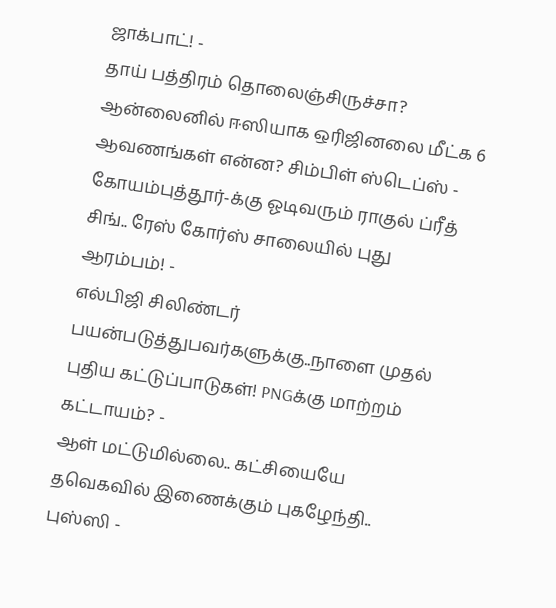ஜாக்பாட்! -
தாய் பத்திரம் தொலைஞ்சிருச்சா? ஆன்லைனில் ஈஸியாக ஒரிஜினலை மீட்க 6 ஆவணங்கள் என்ன? சிம்பிள் ஸ்டெப்ஸ் -
கோயம்புத்தூர்-க்கு ஓடிவரும் ராகுல் ப்ரீத் சிங்.. ரேஸ் கோர்ஸ் சாலையில் புது ஆரம்பம்! -
எல்பிஜி சிலிண்டர் பயன்படுத்துபவர்களுக்கு..நாளை முதல் புதிய கட்டுப்பாடுகள்! PNGக்கு மாற்றம் கட்டாயம்? -
ஆள் மட்டுமில்லை.. கட்சியையே தவெகவில் இணைக்கும் புகழேந்தி.. புஸ்ஸி -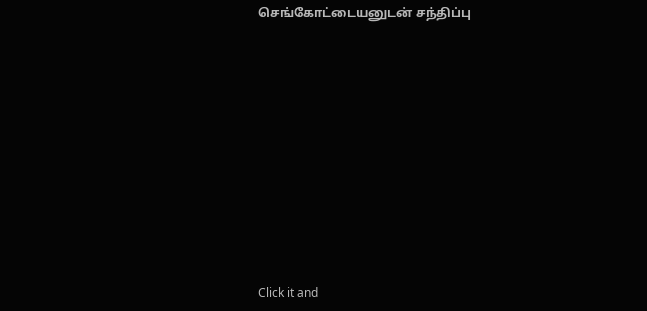செங்கோட்டையனுடன் சந்திப்பு












Click it and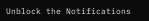Unblock the Notifications